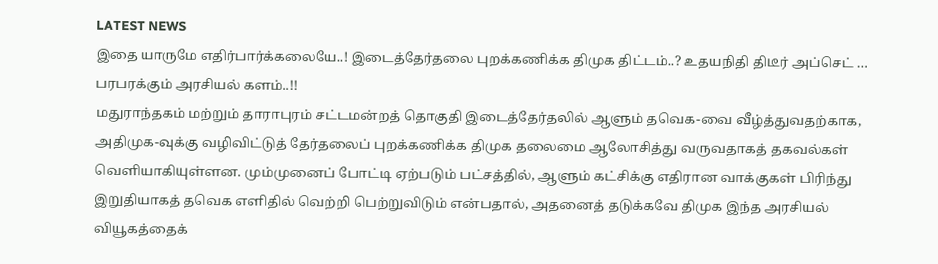LATEST NEWS
இதை யாருமே எதிர்பார்க்கலையே..! இடைத்தேர்தலை புறக்கணிக்க திமுக திட்டம்..? உதயநிதி திடீர் அப்செட் … பரபரக்கும் அரசியல் களம்..!!
மதுராந்தகம் மற்றும் தாராபுரம் சட்டமன்றத் தொகுதி இடைத்தேர்தலில் ஆளும் தவெக-வை வீழ்த்துவதற்காக, அதிமுக-வுக்கு வழிவிட்டுத் தேர்தலைப் புறக்கணிக்க திமுக தலைமை ஆலோசித்து வருவதாகத் தகவல்கள் வெளியாகியுள்ளன. மும்முனைப் போட்டி ஏற்படும் பட்சத்தில், ஆளும் கட்சிக்கு எதிரான வாக்குகள் பிரிந்து இறுதியாகத் தவெக எளிதில் வெற்றி பெற்றுவிடும் என்பதால், அதனைத் தடுக்கவே திமுக இந்த அரசியல் வியூகத்தைக்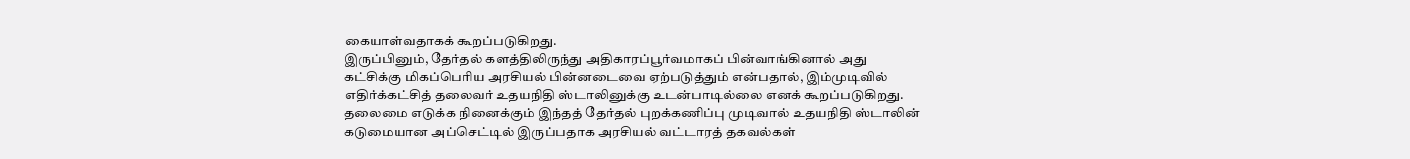கையாள்வதாகக் கூறப்படுகிறது.
இருப்பினும், தேர்தல் களத்திலிருந்து அதிகாரப்பூர்வமாகப் பின்வாங்கினால் அது கட்சிக்கு மிகப்பெரிய அரசியல் பின்னடைவை ஏற்படுத்தும் என்பதால், இம்முடிவில் எதிர்க்கட்சித் தலைவர் உதயநிதி ஸ்டாலினுக்கு உடன்பாடில்லை எனக் கூறப்படுகிறது. தலைமை எடுக்க நினைக்கும் இந்தத் தேர்தல் புறக்கணிப்பு முடிவால் உதயநிதி ஸ்டாலின் கடுமையான அப்செட்டில் இருப்பதாக அரசியல் வட்டாரத் தகவல்கள்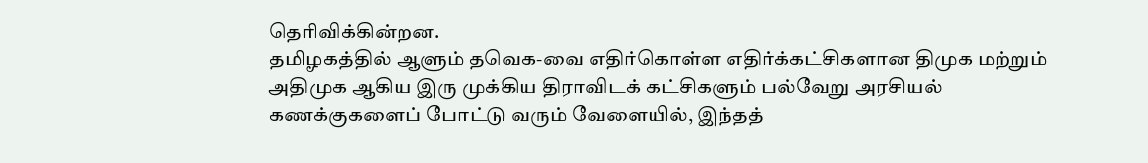தெரிவிக்கின்றன.
தமிழகத்தில் ஆளும் தவெக-வை எதிர்கொள்ள எதிர்க்கட்சிகளான திமுக மற்றும் அதிமுக ஆகிய இரு முக்கிய திராவிடக் கட்சிகளும் பல்வேறு அரசியல் கணக்குகளைப் போட்டு வரும் வேளையில், இந்தத்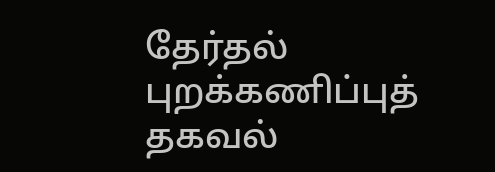தேர்தல் புறக்கணிப்புத் தகவல்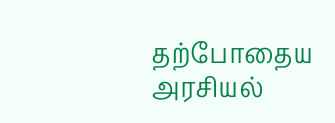தற்போதைய அரசியல்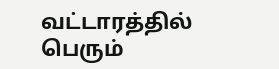வட்டாரத்தில் பெரும்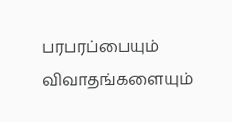பரபரப்பையும் விவாதங்களையும்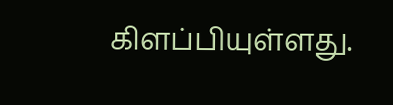கிளப்பியுள்ளது.